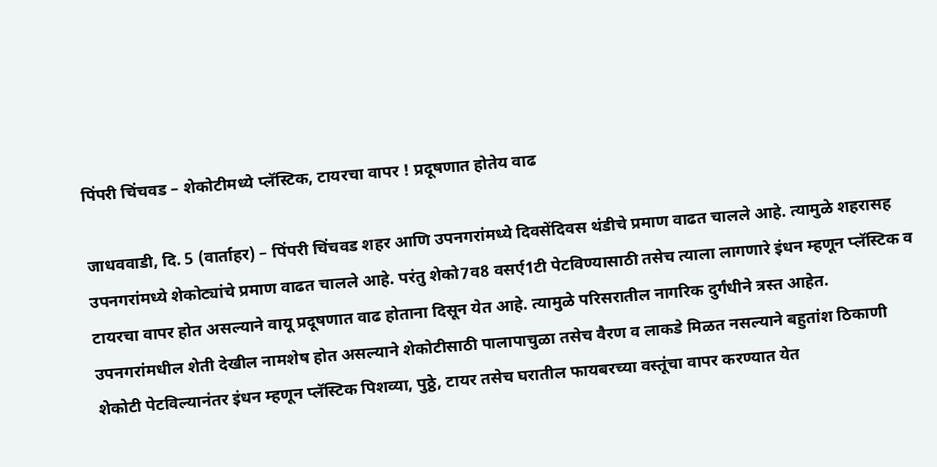पिंपरी चिंचवड – शेकोटीमध्ये प्लॅस्टिक, टायरचा वापर ! प्रदूषणात होतेय वाढ

जाधववाडी, दि. 5 (वार्ताहर) – पिंपरी चिंचवड शहर आणि उपनगरांमध्ये दिवसेंदिवस थंडीचे प्रमाण वाढत चालले आहे. त्यामुळे शहरासह उपनगरांमध्ये शेकोट्यांचे प्रमाण वाढत चालले आहे. परंतु शेको7व8 वसर्ए1टी पेटविण्यासाठी तसेच त्याला लागणारे इंधन म्हणून प्लॅस्टिक व टायरचा वापर होत असल्याने वायू प्रदूषणात वाढ होताना दिसून येत आहे. त्यामुळे परिसरातील नागरिक दुर्गंधीने त्रस्त आहेत.
उपनगरांमधील शेती देखील नामशेष होत असल्याने शेकोटीसाठी पालापाचुळा तसेच वैरण व लाकडे मिळत नसल्याने बहुतांश ठिकाणी शेकोटी पेटविल्यानंतर इंधन म्हणून प्लॅस्टिक पिशव्या, पुठ्ठे, टायर तसेच घरातील फायबरच्या वस्तूंचा वापर करण्यात येत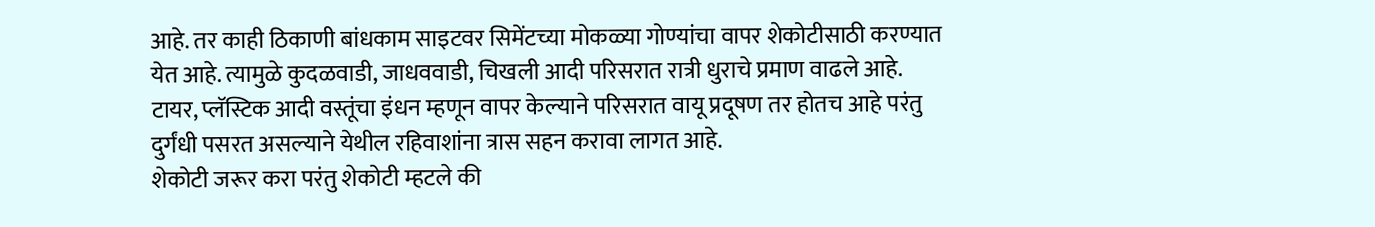आहे. तर काही ठिकाणी बांधकाम साइटवर सिमेंटच्या मोकळ्या गोण्यांचा वापर शेकोटीसाठी करण्यात येत आहे. त्यामुळे कुदळवाडी, जाधववाडी, चिखली आदी परिसरात रात्री धुराचे प्रमाण वाढले आहे. टायर, प्लॅस्टिक आदी वस्तूंचा इंधन म्हणून वापर केल्याने परिसरात वायू प्रदूषण तर होतच आहे परंतु दुर्गंधी पसरत असल्याने येथील रहिवाशांना त्रास सहन करावा लागत आहे.
शेकोटी जरूर करा परंतु शेकोटी म्हटले की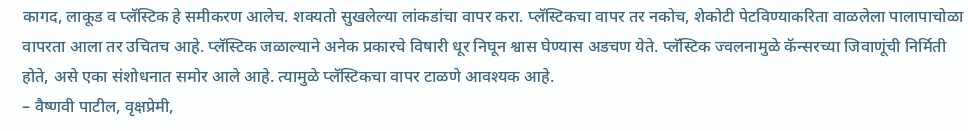कागद, लाकूड व प्लॅस्टिक हे समीकरण आलेच. शक्यतो सुखलेल्या लांकडांचा वापर करा. प्लॅस्टिकचा वापर तर नकोच, शेकोटी पेटविण्याकरिता वाळलेला पालापाचोळा वापरता आला तर उचितच आहे. प्लॅस्टिक जळाल्याने अनेक प्रकारचे विषारी धूर निघून श्वास घेण्यास अडचण येते. प्लॅस्टिक ज्वलनामुळे कॅन्सरच्या जिवाणूंची निर्मिती होते, असे एका संशोधनात समोर आले आहे. त्यामुळे प्लॅस्टिकचा वापर टाळणे आवश्यक आहे.
– वैष्णवी पाटील, वृक्षप्रेमी,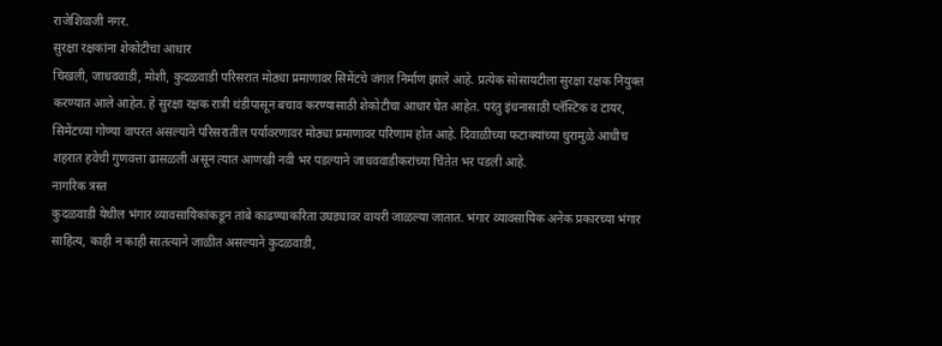राजेशिवाजी नगर.
सुरक्षा रक्षकांना शेकोटीचा आधार
चिखली, जाधववाडी, मोशी, कुदळवाडी परिसरात मोठ्या प्रमाणावर सिमेंटचे जंगल निर्माण झाले आहे. प्रत्येक सोसायटीला सुरक्षा रक्षक नियुक्त करण्यात आले आहेत. हे सुरक्षा रक्षक रात्री थंडीपासून बचाव करण्यासाठी शेकोटीचा आधार घेत आहेत. परंतु इंधनासाठी प्लॅस्टिक व टायर, सिमेंटच्या गोण्या वापरत असल्याने परिसरातील पर्यावरणावर मोठ्या प्रमाणावर परिणाम होत आहे. दिवाळीच्या फटाक्यांच्या धुरामुळे आधीच शहरात हवेची गुणवत्ता ढासळली असून त्यात आणखी नवी भर पडल्याने जाधववाडीकरांच्या चिंतेत भर पडली आहे.
नागरिक त्रस्त
कुदळवाडी येथील भंगार व्यावसायिकांकडून तांबे काढण्याकरिता उघड्यावर वायरी जाळल्या जातात. भंगार व्यावसायिक अनेक प्रकारच्या भंगार साहित्य, काही न काही सातत्याने जाळीत असल्याने कुदळवाडी,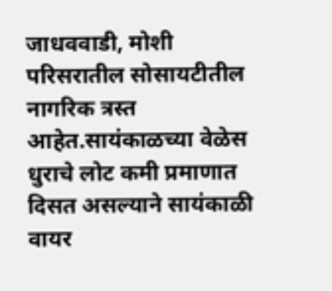जाधववाडी, मोशी परिसरातील सोसायटीतील नागरिक त्रस्त आहेत.सायंकाळच्या वेळेस धुराचे लोट कमी प्रमाणात दिसत असल्याने सायंकाळी वायर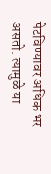पेटविण्यावर अधिक भर असतो. त्यामुळे या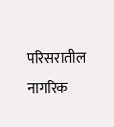परिसरातील
नागरिक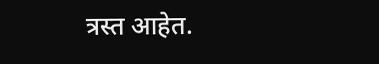त्रस्त आहेत.